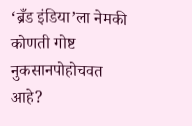‘ब्रँड इंडिया’ला नेमकी कोणती गोष्ट नुकसानपोहोचवत आहे?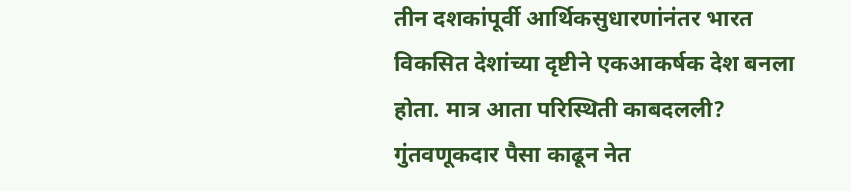तीन दशकांपूर्वी आर्थिकसुधारणांनंतर भारत विकसित देशांच्या दृष्टीने एकआकर्षक देश बनला होता. मात्र आता परिस्थिती काबदलली? गुंतवणूकदार पैसा काढून नेत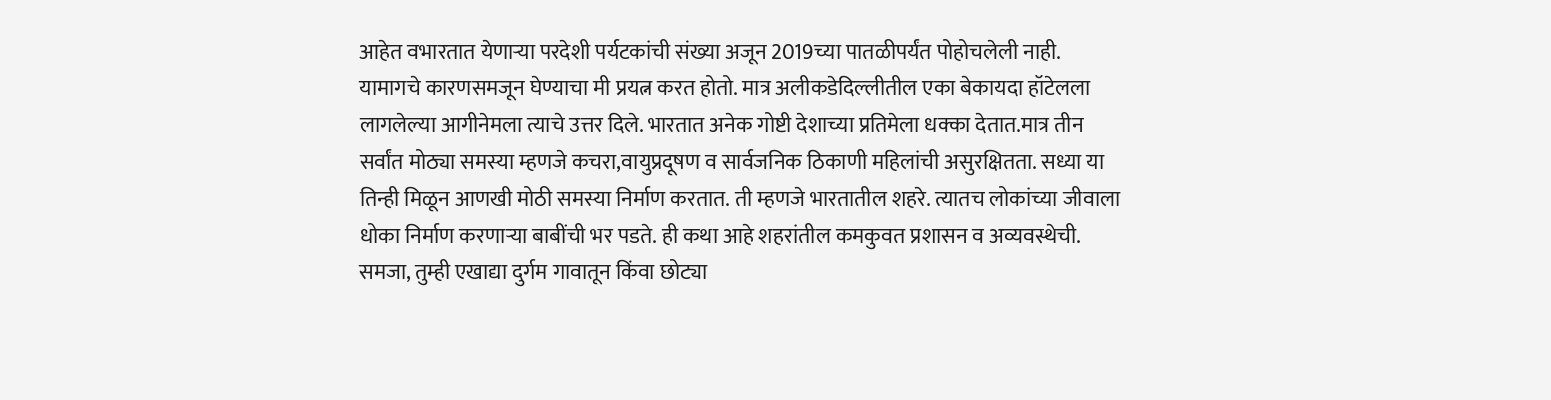आहेत वभारतात येणाऱ्या परदेशी पर्यटकांची संख्या अजून 2019च्या पातळीपर्यंत पोहोचलेली नाही. यामागचे कारणसमजून घेण्याचा मी प्रयत्न करत होतो. मात्र अलीकडेदिल्लीतील एका बेकायदा हॉटेलला लागलेल्या आगीनेमला त्याचे उत्तर दिले. भारतात अनेक गोष्टी देशाच्या प्रतिमेला धक्का देतात.मात्र तीन सर्वांत मोठ्या समस्या म्हणजे कचरा,वायुप्रदूषण व सार्वजनिक ठिकाणी महिलांची असुरक्षितता. सध्या या तिन्ही मिळून आणखी मोठी समस्या निर्माण करतात. ती म्हणजे भारतातील शहरे. त्यातच लोकांच्या जीवाला धोका निर्माण करणाऱ्या बाबींची भर पडते. ही कथा आहे शहरांतील कमकुवत प्रशासन व अव्यवस्थेची. समजा, तुम्ही एखाद्या दुर्गम गावातून किंवा छोट्या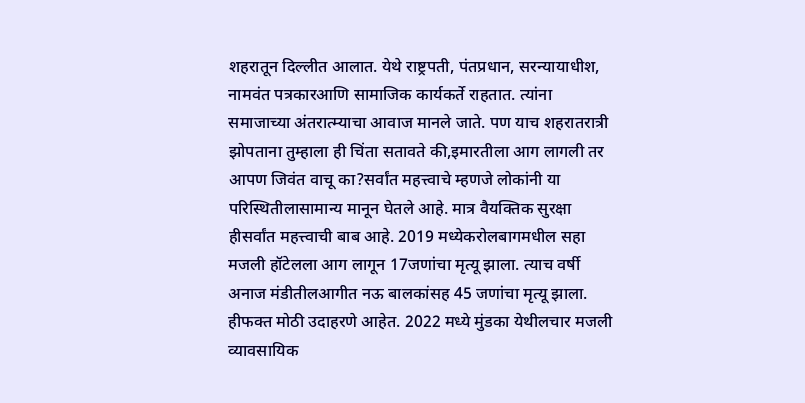शहरातून दिल्लीत आलात. येथे राष्ट्रपती, पंतप्रधान, सरन्यायाधीश, नामवंत पत्रकारआणि सामाजिक कार्यकर्ते राहतात. त्यांना समाजाच्या अंतरात्म्याचा आवाज मानले जाते. पण याच शहरातरात्री झोपताना तुम्हाला ही चिंता सतावते की,इमारतीला आग लागली तर आपण जिवंत वाचू का?सर्वांत महत्त्वाचे म्हणजे लोकांनी या परिस्थितीलासामान्य मानून घेतले आहे. मात्र वैयक्तिक सुरक्षा हीसर्वांत महत्त्वाची बाब आहे. 2019 मध्येकरोलबागमधील सहा मजली हॉटेलला आग लागून 17जणांचा मृत्यू झाला. त्याच वर्षी अनाज मंडीतीलआगीत नऊ बालकांसह 45 जणांचा मृत्यू झाला. हीफक्त मोठी उदाहरणे आहेत. 2022 मध्ये मुंडका येथीलचार मजली व्यावसायिक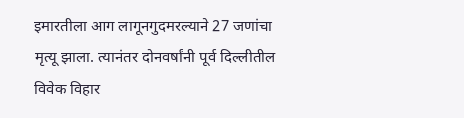इमारतीला आग लागूनगुदमरल्याने 27 जणांचा मृत्यू झाला. त्यानंतर दोनवर्षांनी पूर्व दिल्लीतील विवेक विहार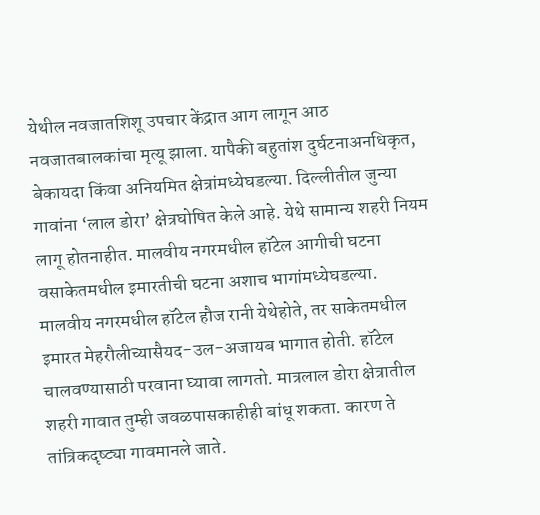येथील नवजातशिशू उपचार केंद्रात आग लागून आठ नवजातबालकांचा मृत्यू झाला. यापैकी बहुतांश दुर्घटनाअनधिकृत, बेकायदा किंवा अनियमित क्षेत्रांमध्येघडल्या. दिल्लीतील जुन्या गावांना ‘लाल डोरा’ क्षेत्रघोषित केले आहे. येथे सामान्य शहरी नियम लागू होतनाहीत. मालवीय नगरमधील हॉटेल आगीची घटना वसाकेतमधील इमारतीची घटना अशाच भागांमध्येघडल्या. मालवीय नगरमधील हॉटेल हौज रानी येथेहोते, तर साकेतमधील इमारत मेहरौलीच्यासैयद-उल-अजायब भागात होती. हॉटेल चालवण्यासाठी परवाना घ्यावा लागतो. मात्रलाल डोरा क्षेत्रातील शहरी गावात तुम्ही जवळपासकाहीही बांधू शकता. कारण ते तांत्रिकदृष्ट्या गावमानले जाते.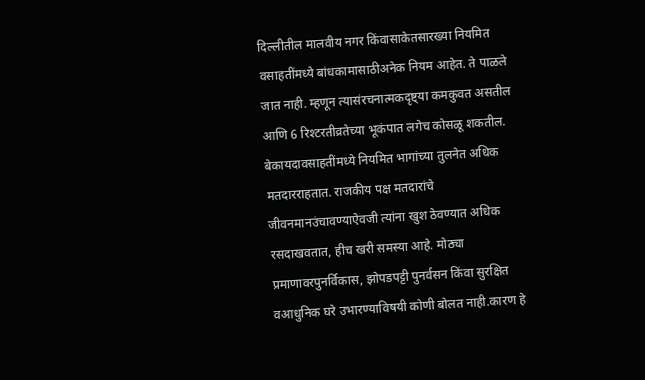दिल्लीतील मालवीय नगर किंवासाकेतसारख्या नियमित वसाहतींमध्ये बांधकामासाठीअनेक नियम आहेत. ते पाळले जात नाही. म्हणून त्यासंरचनात्मकदृष्ट्या कमकुवत असतील आणि 6 रिश्टरतीव्रतेच्या भूकंपात लगेच कोसळू शकतील. बेकायदावसाहतींमध्ये नियमित भागांच्या तुलनेत अधिक मतदारराहतात. राजकीय पक्ष मतदारांचे जीवनमानउंचावण्याऐवजी त्यांना खुश ठेवण्यात अधिक रसदाखवतात, हीच खरी समस्या आहे. मोठ्या प्रमाणावरपुनर्विकास, झोपडपट्टी पुनर्वसन किंवा सुरक्षित वआधुनिक घरे उभारण्याविषयी कोणी बोलत नाही.कारण हे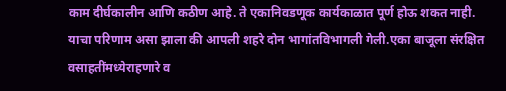काम दीर्घकालीन आणि कठीण आहे. ते एकानिवडणूक कार्यकाळात पूर्ण होऊ शकत नाही. याचा परिणाम असा झाला की आपली शहरे दोन भागांतविभागली गेली.एका बाजूला संरक्षित वसाहतींमध्येराहणारे व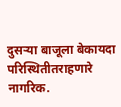दुसऱ्या बाजूला बेकायदा परिस्थितीतराहणारे नागरिक.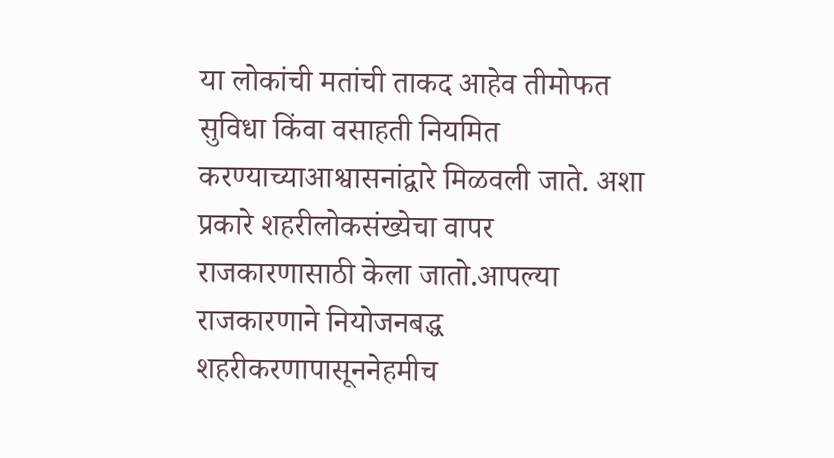या लोकांची मतांची ताकद आहेव तीमोफत सुविधा किंवा वसाहती नियमित करण्याच्याआश्वासनांद्वारे मिळवली जाते. अशा प्रकारे शहरीलोकसंख्येचा वापर राजकारणासाठी केला जातो.आपल्या राजकारणाने नियोजनबद्ध शहरीकरणापासूननेहमीच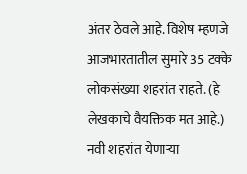अंतर ठेवले आहे. विशेष म्हणजे आजभारतातील सुमारे 35 टक्के लोकसंख्या शहरांत राहते. (हे लेखकाचे वैयक्तिक मत आहे.) नवी शहरांत येणाऱ्या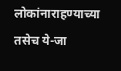लोकांनाराहण्याच्या तसेच ये-जा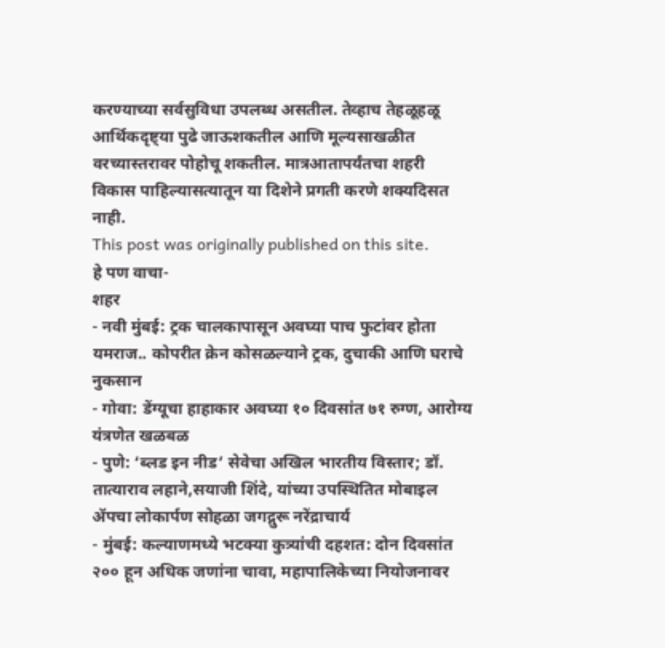करण्याच्या सर्वसुविधा उपलब्ध असतील. तेव्हाच तेहळूहळू आर्थिकदृष्ट्या पुढे जाऊशकतील आणि मूल्यसाखळीत वरच्यास्तरावर पोहोचू शकतील. मात्रआतापर्यंतचा शहरी विकास पाहिल्यासत्यातून या दिशेने प्रगती करणे शक्यदिसत नाही.
This post was originally published on this site.
हे पण वाचा-
शहर
- नवी मुंबई: ट्रक चालकापासून अवघ्या पाच फुटांवर होता यमराज.. कोपरीत क्रेन कोसळल्याने ट्रक, दुचाकी आणि घराचे नुकसान
- गोवा: डेंग्यूचा हाहाकार अवघ्या १० दिवसांत ७१ रुग्ण, आरोग्य यंत्रणेत खळबळ
- पुणे: ‘ब्लड इन नीड’ सेवेचा अखिल भारतीय विस्तार; डॉ. तात्याराव लहाने,सयाजी शिंदे, यांच्या उपस्थितित मोबाइल ॲपचा लोकार्पण सोहळा जगद्गुरू नरेंद्राचार्य
- मुंबई: कल्याणमध्ये भटक्या कुत्र्यांची दहशत: दोन दिवसांत २०० हून अधिक जणांना चावा, महापालिकेच्या नियोजनावर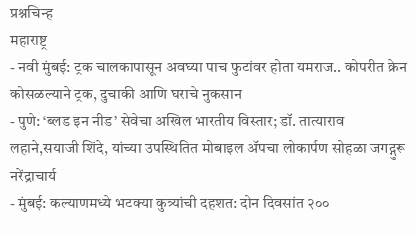प्रश्नचिन्ह
महाराष्ट्र
- नवी मुंबई: ट्रक चालकापासून अवघ्या पाच फुटांवर होता यमराज.. कोपरीत क्रेन कोसळल्याने ट्रक, दुचाकी आणि घराचे नुकसान
- पुणे: ‘ब्लड इन नीड’ सेवेचा अखिल भारतीय विस्तार; डॉ. तात्याराव लहाने,सयाजी शिंदे, यांच्या उपस्थितित मोबाइल ॲपचा लोकार्पण सोहळा जगद्गुरू नरेंद्राचार्य
- मुंबई: कल्याणमध्ये भटक्या कुत्र्यांची दहशत: दोन दिवसांत २००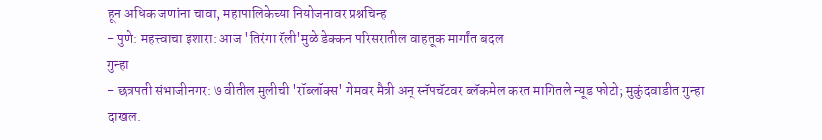हून अधिक जणांना चावा, महापालिकेच्या नियोजनावर प्रश्नचिन्ह
- पुणे: महत्त्वाचा इशारा: आज 'तिरंगा रॅली'मुळे डेक्कन परिसरातील वाहतूक मार्गांत बदल
गुन्हा
- छत्रपती संभाजीनगर: ७ वीतील मुलीची 'रॉब्लॉक्स' गेमवर मैत्री अन् स्नॅपचॅटवर ब्लॅकमेल करत मागितले न्यूड फोटो; मुकुंदवाडीत गुन्हा दाखल.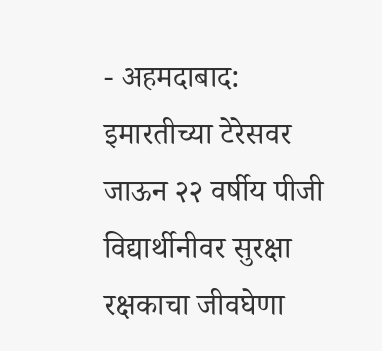- अहमदाबाद: इमारतीच्या टेरेसवर जाऊन २२ वर्षीय पीजी विद्यार्थीनीवर सुरक्षा रक्षकाचा जीवघेणा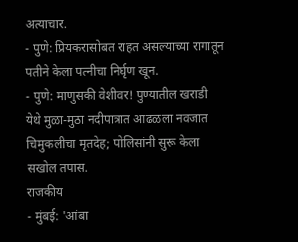अत्याचार.
- पुणे: प्रियकरासोबत राहत असल्याच्या रागातून पतीने केला पत्नीचा निर्घृण खून.
- पुणे: माणुसकी वेशीवर! पुण्यातील खराडी येथे मुळा-मुठा नदीपात्रात आढळला नवजात चिमुकलीचा मृतदेह; पोलिसांनी सुरू केला सखोल तपास.
राजकीय
- मुंबई: 'आंबा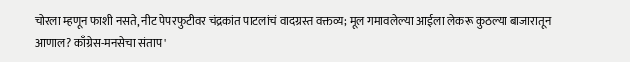चोरला म्हणून फाशी नसते, नीट पेपरफुटीवर चंद्रकांत पाटलांचं वादग्रस्त वक्तव्य; मूल गमावलेल्या आईला लेकरू कुठल्या बाजारातून आणाल? काँग्रेस-मनसेचा संताप'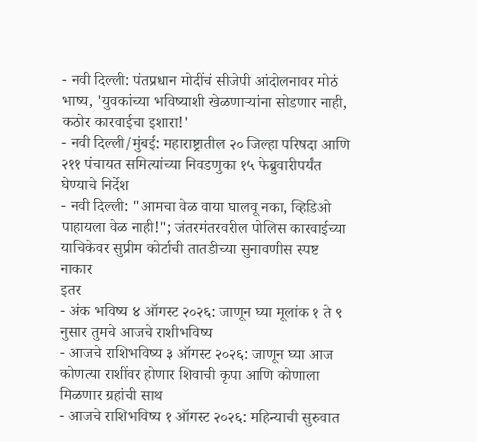- नवी दिल्ली: पंतप्रधान मोदींचं सीजेपी आंदोलनावर मोठं भाष्य, 'युवकांच्या भविष्याशी खेळणाऱ्यांना सोडणार नाही, कठोर कारवाईचा इशारा!'
- नवी दिल्ली/मुंबई: महाराष्ट्रातील २० जिल्हा परिषदा आणि २११ पंचायत समित्यांच्या निवडणुका १५ फेब्रुवारीपर्यंत घेण्याचे निर्देश
- नवी दिल्ली: "आमचा वेळ वाया घालवू नका, व्हिडिओ पाहायला वेळ नाही!"; जंतरमंतरवरील पोलिस कारवाईच्या याचिकेवर सुप्रीम कोर्टाची तातडीच्या सुनावणीस स्पष्ट नाकार
इतर
- अंक भविष्य ४ ऑगस्ट २०२६: जाणून घ्या मूलांक १ ते ९ नुसार तुमचे आजचे राशीभविष्य
- आजचे राशिभविष्य ३ ऑगस्ट २०२६: जाणून घ्या आज कोणत्या राशींवर होणार शिवाची कृपा आणि कोणाला मिळणार ग्रहांची साथ
- आजचे राशिभविष्य १ ऑगस्ट २०२६: महिन्याची सुरुवात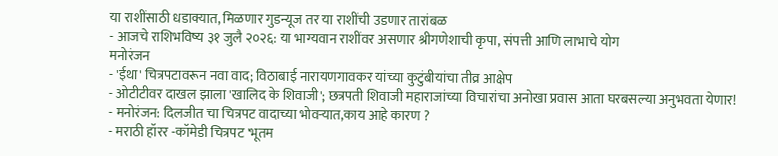या राशींसाठी धडाक्यात, मिळणार गुडन्यूज तर या राशींची उडणार तारांबळ
- आजचे राशिभविष्य ३१ जुलै २०२६: या भाग्यवान राशींवर असणार श्रीगणेशाची कृपा, संपत्ती आणि लाभाचे योग
मनोरंजन
- 'ईथा' चित्रपटावरून नवा वाद; विठाबाई नारायणगावकर यांच्या कुटुंबीयांचा तीव्र आक्षेप
- ओटीटीवर दाखल झाला 'खालिद के शिवाजी'; छत्रपती शिवाजी महाराजांच्या विचारांचा अनोखा प्रवास आता घरबसल्या अनुभवता येणार!
- मनोरंजन: दिलजीत चा चित्रपट वादाच्या भोवऱ्यात,काय आहे कारण ?
- मराठी हॉरर -कॉमेडी चित्रपट 'भूतम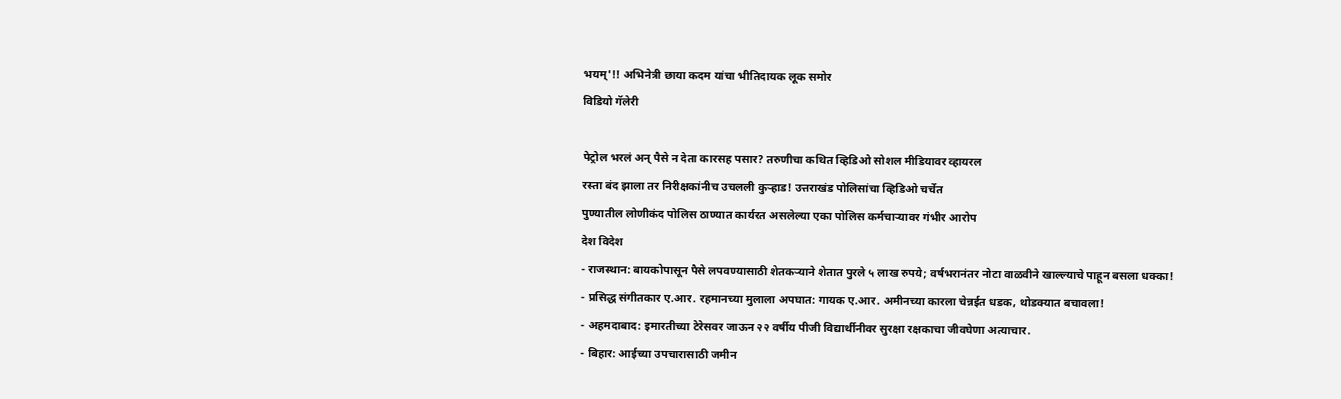भयम्'!! अभिनेत्री छाया कदम यांचा भीतिदायक लूक समोर
विडियो गॅलेरी

पेट्रोल भरलं अन् पैसे न देता कारसह पसार? तरुणीचा कथित व्हिडिओ सोशल मीडियावर व्हायरल
रस्ता बंद झाला तर निरीक्षकांनीच उचलली कुऱ्हाड! उत्तराखंड पोलिसांचा व्हिडिओ चर्चेत
पुण्यातील लोणीकंद पोलिस ठाण्यात कार्यरत असलेल्या एका पोलिस कर्मचाऱ्यावर गंभीर आरोप
देश विदेश
- राजस्थान: बायकोपासून पैसे लपवण्यासाठी शेतकऱ्याने शेतात पुरले ५ लाख रुपये; वर्षभरानंतर नोटा वाळवीने खाल्ल्याचे पाहून बसला धक्का!
- प्रसिद्ध संगीतकार ए.आर. रहमानच्या मुलाला अपघात: गायक ए.आर. अमीनच्या कारला चेन्नईत धडक, थोडक्यात बचावला!
- अहमदाबाद: इमारतीच्या टेरेसवर जाऊन २२ वर्षीय पीजी विद्यार्थीनीवर सुरक्षा रक्षकाचा जीवघेणा अत्याचार.
- बिहार: आईच्या उपचारासाठी जमीन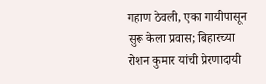गहाण ठेवली, एका गायीपासून सुरू केला प्रवास; बिहारच्या रोशन कुमार यांची प्रेरणादायी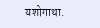यशोगाथा.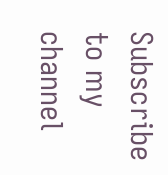Subscribe to my channel